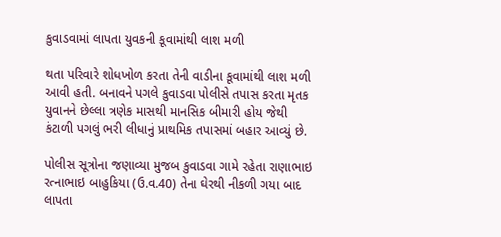કુવાડવામાં લાપતા યુવકની કૂવામાંથી લાશ મળી

થતા પરિવારે શોધખોળ કરતા તેની વાડીના કૂવામાંથી લાશ મળી આવી હતી. બનાવને પગલે કુવાડવા પોલીસે તપાસ કરતા મૃતક યુવાનને છેલ્લા ત્રણેક માસથી માનસિક બીમારી હોય જેથી કંટાળી પગલું ભરી લીધાનું પ્રાથમિક તપાસમાં બહાર આવ્યું છે.

પોલીસ સૂત્રોના જણાવ્યા મુજબ કુવાડવા ગામે રહેતા રાણાભાઇ રત્નાભાઇ બાહુકિયા (ઉ.વ.40) તેના ઘેરથી નીકળી ગયા બાદ લાપતા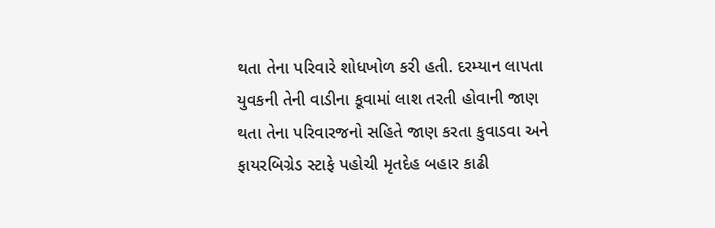થતા તેના પરિવારે શોધખોળ કરી હતી. દરમ્યાન લાપતા યુવકની તેની વાડીના કૂવામાં લાશ તરતી હોવાની જાણ થતા તેના પરિવારજનો સહિતે જાણ કરતા કુવાડવા અને ફાયરબિગ્રેડ સ્ટાફે પહોચી મૃતદેહ બહાર કાઢી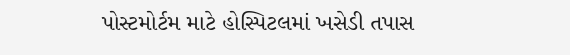પોસ્ટમોર્ટમ માટે હોસ્પિટલમાં ખસેડી તપાસ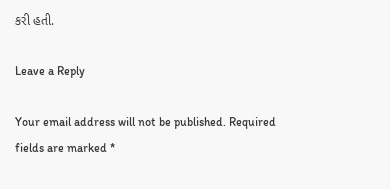કરી હતી.

Leave a Reply

Your email address will not be published. Required fields are marked *